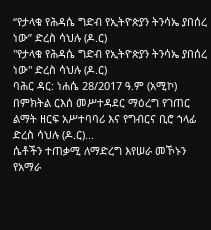“የታላቁ የሕዳሴ ግድብ የኢትዮጵያን ትንሳኤ ያበሰረ ነው” ድረስ ሳህሉ (ዶ.ር)
"የታላቁ የሕዳሴ ግድብ የኢትዮጵያን ትንሳኤ ያበሰረ ነው" ድረስ ሳህሉ (ዶ.ር)
ባሕር ዳር: ነሐሴ 28/2017 ዓ.ም (አሚኮ) በምክትል ርእሰ መሥተዳደር ማዕረግ የገጠር ልማት ዘርፍ አሥተባባሪ እና የግብርና ቢሮ ኀላፊ ድረስ ሳህሉ (ዶ.ር)...
ሴቶችን ተጠቃሚ ለማድረግ እየሠራ መኾኑን የአማራ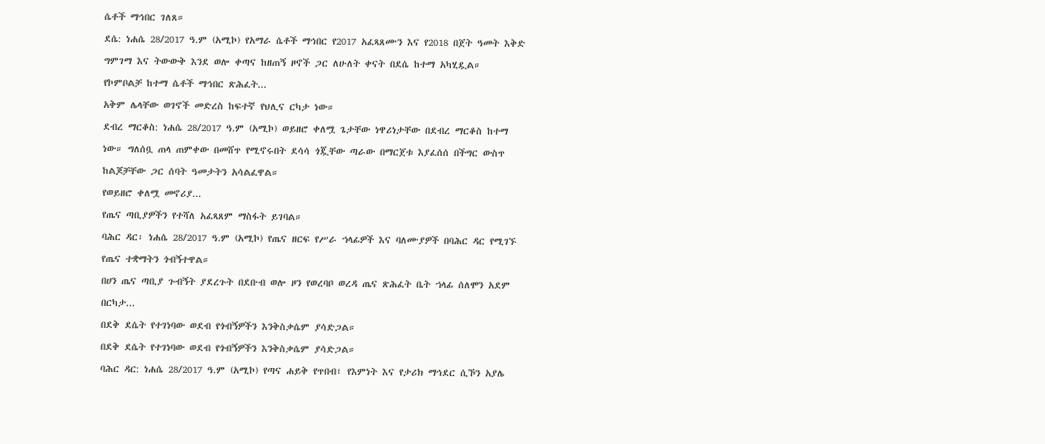ሴቶች ማኅበር ገለጸ።
ደሴ: ነሐሴ 28/2017 ዓ.ም (አሚኮ) የአማራ ሴቶች ማኅበር የ2017 አፈጻጸሙን እና የ2018 በጀት ዓመት እቅድ ግምገማ እና ትውውቅ እንደ ወሎ ቀጣና ከዘጠኝ ዞኖች ጋር ለሁለት ቀናት በደሴ ከተማ አካሂዷል።
የኮምቦልቻ ከተማ ሴቶች ማኅበር ጽሕፈት...
አቅም ሌላቸው ወገኖች መድረስ ከፍተኛ የህሊና ርካታ ነው።
ደብረ ማርቆስ: ነሐሴ 28/2017 ዓ.ም (አሚኮ) ወይዘሮ ቀለሟ ጌታቸው ነዋሪነታቸው በደብረ ማርቆስ ከተማ ነው። ግለሰቧ ጠላ ጠምቀው በመሸጥ የሚኖሩበት ደሳሳ ጎጇቸው ጣራው በማርጀቱ እያፈሰሰ በችግር ውስጥ ከልጆቻቸው ጋር ሰባት ዓመታትን አሳልፈዋል።
የወይዘሮ ቀለሟ መኖሪያ...
የጤና ጣቢያዎችን የተሻለ አፈጻጸም ማስፋት ይገባል።
ባሕር ዳር፡ ነሐሴ 28/2017 ዓ.ም (አሚኮ) የጤና ዘርፍ የሥራ ኀላፊዎች እና ባለሙያዎች በባሕር ዳር የሚገኙ የጤና ተቋማትን ጎብኝተዋል።
በሀን ጤና ጣቢያ ጉብኝት ያደረጉት በደቡብ ወሎ ዞን የወረባቦ ወረዳ ጤና ጽሕፈት ቤት ኀላፊ ሰለሞን አደም በርካታ...
በደቅ ደሴት የተገነባው ወደብ የጎብኝዎችን እንቅስቃሴም ያሳድጋል።
በደቅ ደሴት የተገነባው ወደብ የጎብኝዎችን እንቅስቃሴም ያሳድጋል።
ባሕር ዳር: ነሐሴ 28/2017 ዓ.ም (አሚኮ) የጣና ሐይቅ የጥበብ፣ የእምነት እና የታሪክ ማኅደር ሲኾን አያሌ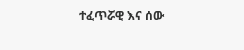ተፈጥሯዊ እና ሰው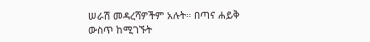ሠራሽ መዳረሻዎችም አሉት። በጣና ሐይቅ ውስጥ ከሚገኙት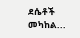ደሴቶች መካከል...